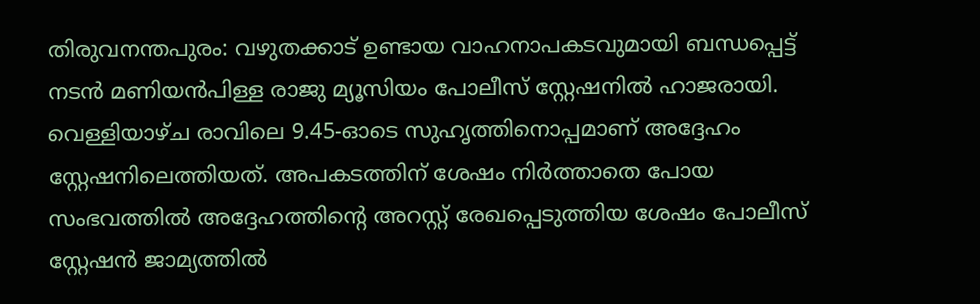തിരുവനന്തപുരം: വഴുതക്കാട് ഉണ്ടായ വാഹനാപകടവുമായി ബന്ധപ്പെട്ട് നടൻ മണിയൻപിള്ള രാജു മ്യൂസിയം പോലീസ് സ്റ്റേഷനിൽ ഹാജരായി. വെള്ളിയാഴ്ച രാവിലെ 9.45-ഓടെ സുഹൃത്തിനൊപ്പമാണ് അദ്ദേഹം സ്റ്റേഷനിലെത്തിയത്. അപകടത്തിന് ശേഷം നിർത്താതെ പോയ സംഭവത്തിൽ അദ്ദേഹത്തിന്റെ അറസ്റ്റ് രേഖപ്പെടുത്തിയ ശേഷം പോലീസ് സ്റ്റേഷൻ ജാമ്യത്തിൽ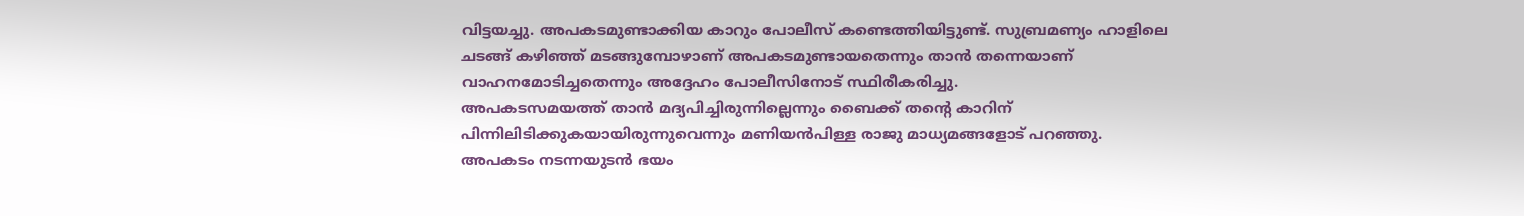വിട്ടയച്ചു. അപകടമുണ്ടാക്കിയ കാറും പോലീസ് കണ്ടെത്തിയിട്ടുണ്ട്. സുബ്രമണ്യം ഹാളിലെ ചടങ്ങ് കഴിഞ്ഞ് മടങ്ങുമ്പോഴാണ് അപകടമുണ്ടായതെന്നും താൻ തന്നെയാണ് വാഹനമോടിച്ചതെന്നും അദ്ദേഹം പോലീസിനോട് സ്ഥിരീകരിച്ചു.
അപകടസമയത്ത് താൻ മദ്യപിച്ചിരുന്നില്ലെന്നും ബൈക്ക് തന്റെ കാറിന് പിന്നിലിടിക്കുകയായിരുന്നുവെന്നും മണിയൻപിള്ള രാജു മാധ്യമങ്ങളോട് പറഞ്ഞു. അപകടം നടന്നയുടൻ ഭയം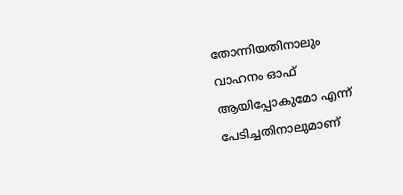തോന്നിയതിനാലും വാഹനം ഓഫ് ആയിപ്പോകുമോ എന്ന് പേടിച്ചതിനാലുമാണ്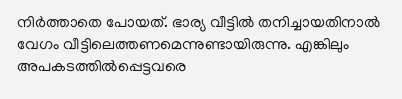നിർത്താതെ പോയത്. ഭാര്യ വീട്ടിൽ തനിച്ചായതിനാൽ വേഗം വീട്ടിലെത്തണമെന്നുണ്ടായിരുന്നു. എങ്കിലും അപകടത്തിൽപ്പെട്ടവരെ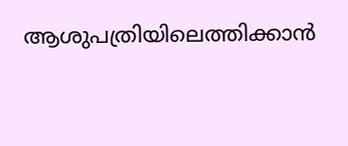ആശുപത്രിയിലെത്തിക്കാൻ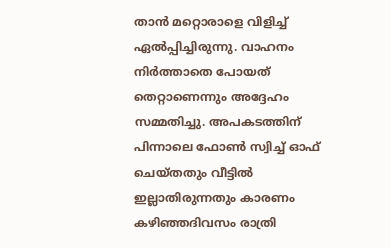താൻ മറ്റൊരാളെ വിളിച്ച് ഏൽപ്പിച്ചിരുന്നു. വാഹനം നിർത്താതെ പോയത് തെറ്റാണെന്നും അദ്ദേഹം സമ്മതിച്ചു. അപകടത്തിന് പിന്നാലെ ഫോൺ സ്വിച്ച് ഓഫ് ചെയ്തതും വീട്ടിൽ ഇല്ലാതിരുന്നതും കാരണം കഴിഞ്ഞദിവസം രാത്രി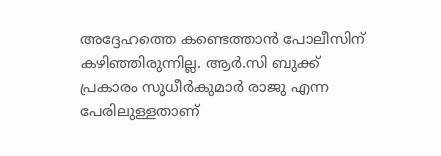അദ്ദേഹത്തെ കണ്ടെത്താൻ പോലീസിന് കഴിഞ്ഞിരുന്നില്ല. ആർ.സി ബുക്ക് പ്രകാരം സുധീർകുമാർ രാജു എന്ന പേരിലുള്ളതാണ്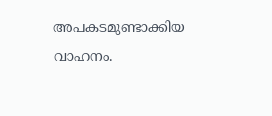അപകടമുണ്ടാക്കിയ വാഹനം.